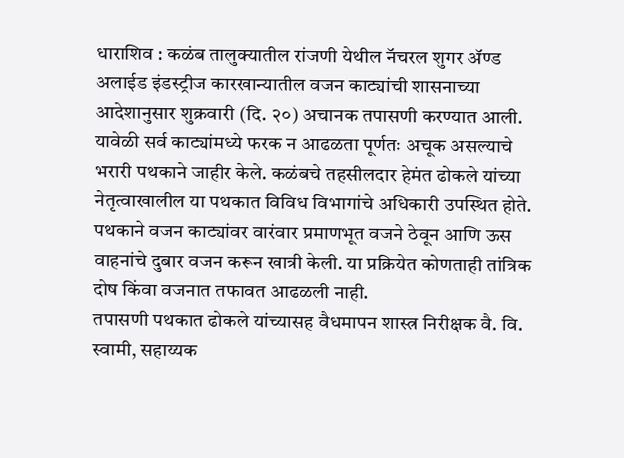धाराशिव : कळंब तालुक्यातील रांजणी येथील नॅचरल शुगर ॲण्ड अलाईड इंडस्ट्रीज कारखान्यातील वजन काट्यांची शासनाच्या आदेशानुसार शुक्रवारी (दि. २०) अचानक तपासणी करण्यात आली. यावेळी सर्व काट्यांमध्ये फरक न आढळता पूर्णतः अचूक असल्याचे भरारी पथकाने जाहीर केले. कळंबचे तहसीलदार हेमंत ढोकले यांच्या नेतृत्वाखालील या पथकात विविध विभागांचे अधिकारी उपस्थित होते. पथकाने वजन काट्यांवर वारंवार प्रमाणभूत वजने ठेवून आणि ऊस वाहनांचे दुबार वजन करून खात्री केली. या प्रक्रियेत कोणताही तांत्रिक दोष किंवा वजनात तफावत आढळली नाही.
तपासणी पथकात ढोकले यांच्यासह वैधमापन शास्त्र निरीक्षक वै. वि. स्वामी, सहाय्यक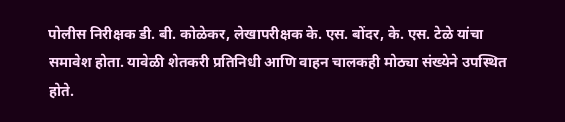पोलीस निरीक्षक डी. बी. कोळेकर, लेखापरीक्षक के. एस. बोंदर, के. एस. टेळे यांचा समावेश होता. यावेळी शेतकरी प्रतिनिधी आणि वाहन चालकही मोठ्या संख्येने उपस्थित होते.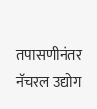तपासणीनंतर नॅचरल उद्योग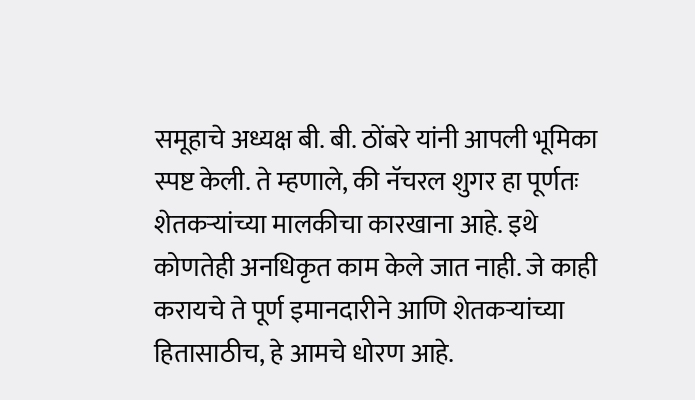समूहाचे अध्यक्ष बी. बी. ठोंबरे यांनी आपली भूमिका स्पष्ट केली. ते म्हणाले, की नॅचरल शुगर हा पूर्णतः शेतकऱ्यांच्या मालकीचा कारखाना आहे. इथे कोणतेही अनधिकृत काम केले जात नाही. जे काही करायचे ते पूर्ण इमानदारीने आणि शेतकऱ्यांच्या हितासाठीच, हे आमचे धोरण आहे.